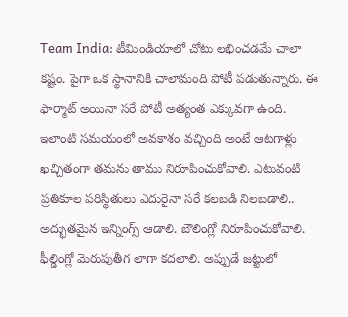Team India: టీమిండియాలో చోటు లభించడమే చాలా కష్టం. పైగా ఒక స్థానానికి చాలామంది పోటీ పడుతున్నారు. ఈ ఫార్మాట్ అయినా సరే పోటీ అత్యంత ఎక్కువగా ఉంది. ఇలాంటి సమయంలో అవకాశం వచ్చింది అంటే ఆటగాళ్లు ఖచ్చితంగా తమను తాము నిరూపించుకోవాలి. ఎటువంటి ప్రతికూల పరిస్థితులు ఎదురైనా సరే కలబడి నిలబడాలి.. అద్భుతమైన ఇన్నింగ్స్ ఆడాలి. బౌలింగ్లో నిరూపించుకోవాలి. ఫీల్డింగ్లో మెరుపుతీగ లాగా కదలాలి. అప్పుడే జట్టులో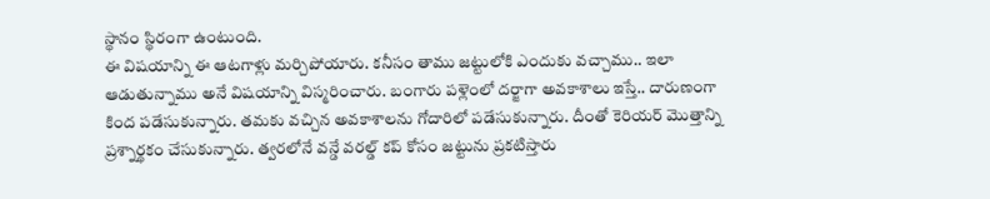స్థానం స్థిరంగా ఉంటుంది.
ఈ విషయాన్ని ఈ ఆటగాళ్లు మర్చిపోయారు. కనీసం తాము జట్టులోకి ఎందుకు వచ్చాము.. ఇలా ఆడుతున్నాము అనే విషయాన్ని విస్మరించారు. బంగారు పళ్లెంలో దర్జాగా అవకాశాలు ఇస్తే.. దారుణంగా కింద పడేసుకున్నారు. తమకు వచ్చిన అవకాశాలను గోదారిలో పడేసుకున్నారు. దీంతో కెరియర్ మొత్తాన్ని ప్రశ్నార్థకం చేసుకున్నారు. త్వరలోనే వన్డే వరల్డ్ కప్ కోసం జట్టును ప్రకటిస్తారు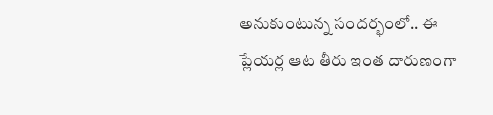అనుకుంటున్న సందర్భంలో.. ఈ ప్లేయర్ల ఆట తీరు ఇంత దారుణంగా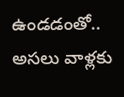ఉండడంతో.. అసలు వాళ్లకు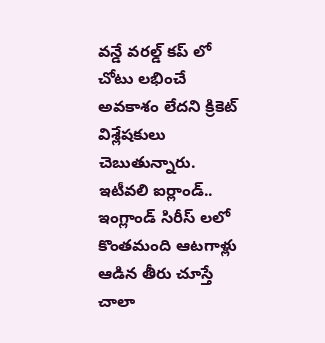వన్డే వరల్డ్ కప్ లో చోటు లభించే అవకాశం లేదని క్రికెట్ విశ్లేషకులు చెబుతున్నారు.
ఇటీవలి ఐర్లాండ్.. ఇంగ్లాండ్ సిరీస్ లలో కొంతమంది ఆటగాళ్లు ఆడిన తీరు చూస్తే చాలా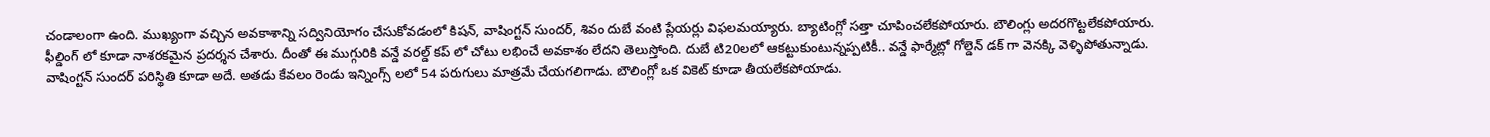చండాలంగా ఉంది. ముఖ్యంగా వచ్చిన అవకాశాన్ని సద్వినియోగం చేసుకోవడంలో కిషన్, వాషింగ్టన్ సుందర్, శివం దుబే వంటి ప్లేయర్లు విఫలమయ్యారు. బ్యాటింగ్లో సత్తా చూపించలేకపోయారు. బౌలింగ్లు అదరగొట్టలేకపోయారు. ఫీల్డింగ్ లో కూడా నాశరకమైన ప్రదర్శన చేశారు. దీంతో ఈ ముగ్గురికి వన్డే వరల్డ్ కప్ లో చోటు లభించే అవకాశం లేదని తెలుస్తోంది. దుబే టి20లలో ఆకట్టుకుంటున్నప్పటికీ.. వన్డే ఫార్మేట్లో గోల్డెన్ డక్ గా వెనక్కి వెళ్ళిపోతున్నాడు.
వాషింగ్టన్ సుందర్ పరిస్థితి కూడా అదే. అతడు కేవలం రెండు ఇన్నింగ్స్ లలో 54 పరుగులు మాత్రమే చేయగలిగాడు. బౌలింగ్లో ఒక వికెట్ కూడా తీయలేకపోయాడు.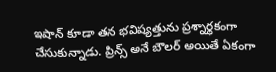ఇషాన్ కూడా తన భవిష్యత్తును ప్రశ్నార్థకంగా చేసుకున్నాడు. ప్రిన్స్ అనే బౌలర్ అయితే ఏకంగా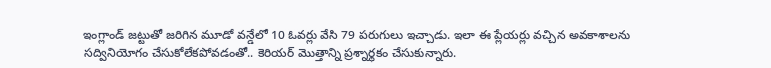ఇంగ్లాండ్ జట్టుతో జరిగిన మూడో వన్డేలో 10 ఓవర్లు వేసి 79 పరుగులు ఇచ్చాడు. ఇలా ఈ ప్లేయర్లు వచ్చిన అవకాశాలను సద్వినియోగం చేసుకోలేకపోవడంతో.. కెరియర్ మొత్తాన్ని ప్రశ్నార్థకం చేసుకున్నారు.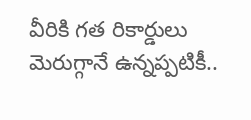వీరికి గత రికార్డులు మెరుగ్గానే ఉన్నప్పటికీ..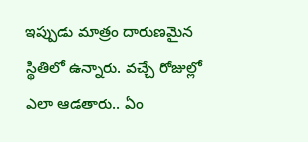ఇప్పుడు మాత్రం దారుణమైన స్థితిలో ఉన్నారు. వచ్చే రోజుల్లో ఎలా ఆడతారు.. ఏం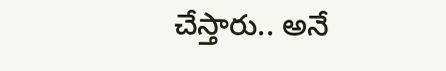చేస్తారు.. అనే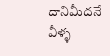దానిమీదనే వీళ్ళ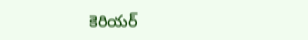కెరియర్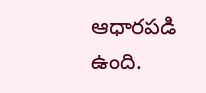ఆధారపడి ఉంది.